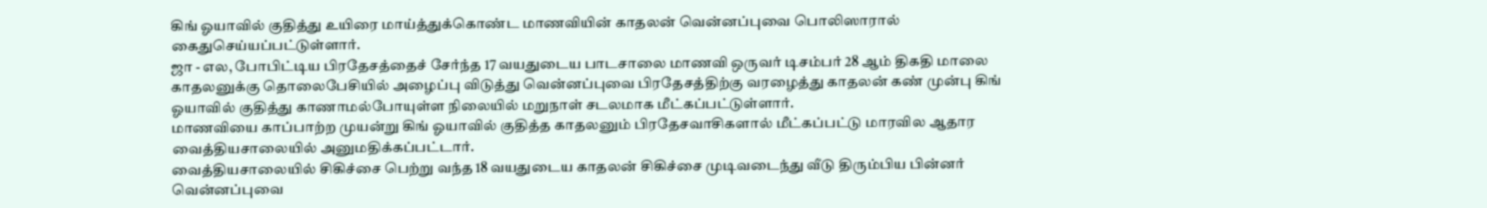கிங் ஓயாவில் குதித்து உயிரை மாய்த்துக்கொண்ட மாணவியின் காதலன் வென்னப்புவை பொலிஸாரால் கைதுசெய்யப்பட்டுள்ளார்.
ஜா - எல, போபிட்டிய பிரதேசத்தைச் சேர்ந்த 17 வயதுடைய பாடசாலை மாணவி ஒருவர் டிசம்பர் 28 ஆம் திகதி மாலை காதலனுக்கு தொலைபேசியில் அழைப்பு விடுத்து வென்னப்புவை பிரதேசத்திற்கு வரழைத்து காதலன் கண் முன்பு கிங் ஓயாவில் குதித்து காணாமல்போயுள்ள நிலையில் மறுநாள் சடலமாக மீட்கப்பட்டுள்ளார்.
மாணவியை காப்பாற்ற முயன்று கிங் ஓயாவில் குதித்த காதலனும் பிரதேசவாசிகளால் மீட்கப்பட்டு மாரவில ஆதார வைத்தியசாலையில் அனுமதிக்கப்பட்டார்.
வைத்தியசாலையில் சிகிச்சை பெற்று வந்த 18 வயதுடைய காதலன் சிகிச்சை முடிவடைந்து வீடு திரும்பிய பின்னர் வென்னப்புவை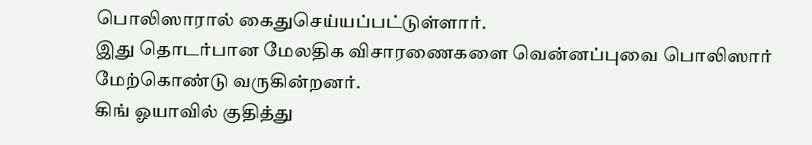பொலிஸாரால் கைதுசெய்யப்பட்டுள்ளார்.
இது தொடர்பான மேலதிக விசாரணைகளை வென்னப்புவை பொலிஸார் மேற்கொண்டு வருகின்றனர்.
கிங் ஓயாவில் குதித்து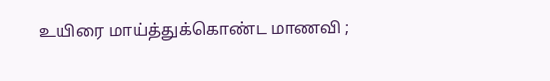உயிரை மாய்த்துக்கொண்ட மாணவி ;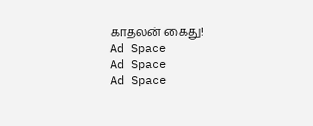காதலன் கைது!
Ad Space
Ad Space
Ad Space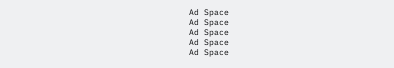Ad Space
Ad Space
Ad Space
Ad Space
Ad Space